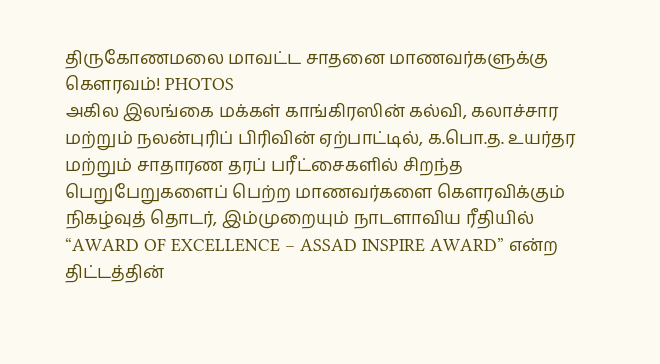திருகோணமலை மாவட்ட சாதனை மாணவர்களுக்கு கௌரவம்! PHOTOS
அகில இலங்கை மக்கள் காங்கிரஸின் கல்வி, கலாச்சார மற்றும் நலன்புரிப் பிரிவின் ஏற்பாட்டில், க.பொ.த. உயர்தர மற்றும் சாதாரண தரப் பரீட்சைகளில் சிறந்த பெறுபேறுகளைப் பெற்ற மாணவர்களை கௌரவிக்கும் நிகழ்வுத் தொடர், இம்முறையும் நாடளாவிய ரீதியில் “AWARD OF EXCELLENCE – ASSAD INSPIRE AWARD” என்ற திட்டத்தின்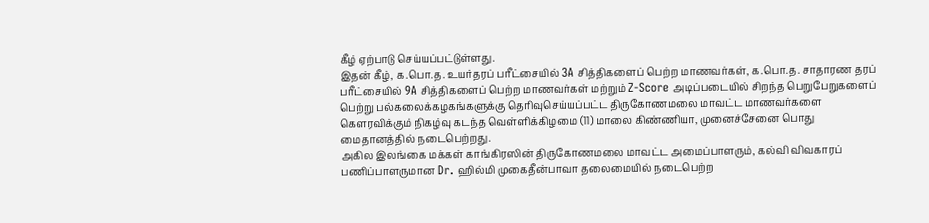கீழ் ஏற்பாடு செய்யப்பட்டுள்ளது.
இதன் கீழ், க.பொ.த. உயர்தரப் பரீட்சையில் 3A சித்திகளைப் பெற்ற மாணவர்கள், க.பொ.த. சாதாரண தரப் பரீட்சையில் 9A சித்திகளைப் பெற்ற மாணவர்கள் மற்றும் Z-Score அடிப்படையில் சிறந்த பெறுபேறுகளைப் பெற்று பல்கலைக்கழகங்களுக்கு தெரிவுசெய்யப்பட்ட திருகோணமலை மாவட்ட மாணவர்களை கௌரவிக்கும் நிகழ்வு கடந்த வெள்ளிக்கிழமை (11) மாலை கிண்ணியா, முனைச்சேனை பொது மைதானத்தில் நடைபெற்றது.
அகில இலங்கை மக்கள் காங்கிரஸின் திருகோணமலை மாவட்ட அமைப்பாளரும், கல்வி விவகாரப் பணிப்பாளருமான Dr. ஹில்மி முகைதீன்பாவா தலைமையில் நடைபெற்ற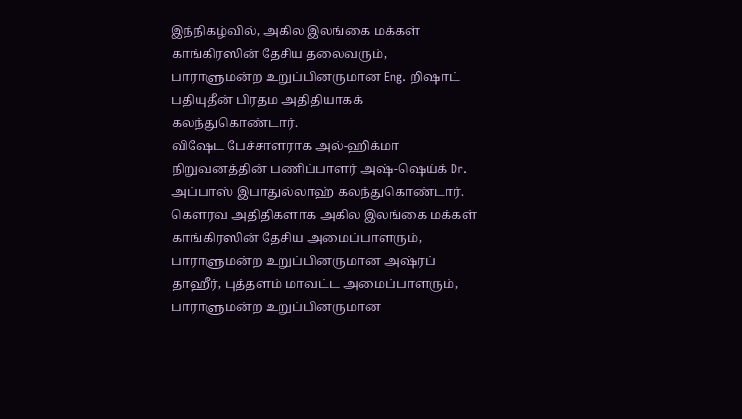இந்நிகழ்வில், அகில இலங்கை மக்கள் காங்கிரஸின் தேசிய தலைவரும், பாராளுமன்ற உறுப்பினருமான Eng. றிஷாட் பதியுதீன் பிரதம அதிதியாகக் கலந்துகொண்டார்.
விஷேட பேச்சாளராக அல்-ஹிக்மா நிறுவனத்தின் பணிப்பாளர் அஷ்-ஷெய்க் Dr. அப்பாஸ் இபாதுல்லாஹ் கலந்துகொண்டார்.
கௌரவ அதிதிகளாக அகில இலங்கை மக்கள் காங்கிரஸின் தேசிய அமைப்பாளரும், பாராளுமன்ற உறுப்பினருமான அஷ்ரப் தாஹீர், புத்தளம் மாவட்ட அமைப்பாளரும், பாராளுமன்ற உறுப்பினருமான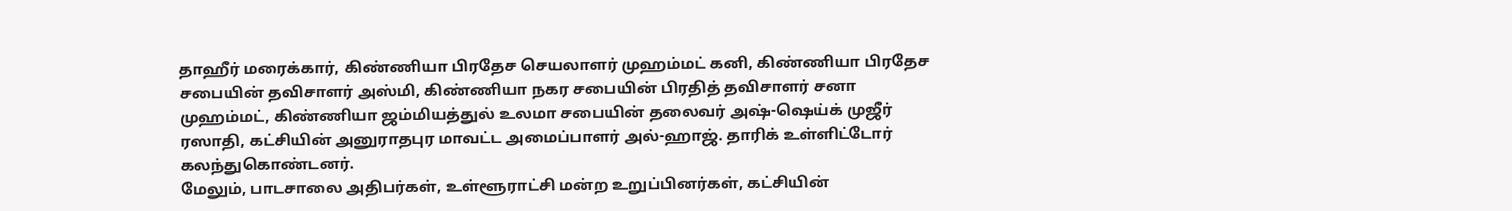தாஹீர் மரைக்கார், கிண்ணியா பிரதேச செயலாளர் முஹம்மட் கனி, கிண்ணியா பிரதேச சபையின் தவிசாளர் அஸ்மி, கிண்ணியா நகர சபையின் பிரதித் தவிசாளர் சனா முஹம்மட், கிண்ணியா ஜம்மியத்துல் உலமா சபையின் தலைவர் அஷ்-ஷெய்க் முஜீர் ரஸாதி, கட்சியின் அனுராதபுர மாவட்ட அமைப்பாளர் அல்-ஹாஜ். தாரிக் உள்ளிட்டோர் கலந்துகொண்டனர்.
மேலும், பாடசாலை அதிபர்கள், உள்ளூராட்சி மன்ற உறுப்பினர்கள், கட்சியின்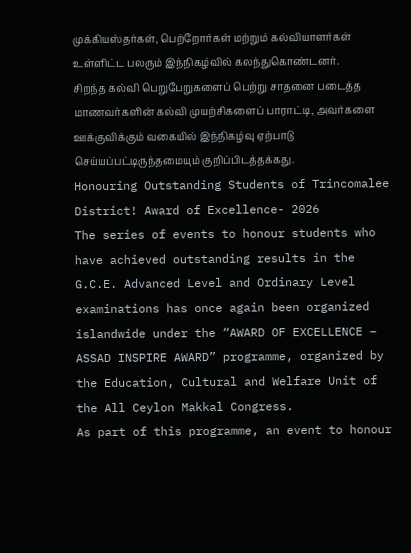முக்கியஸ்தர்கள், பெற்றோர்கள் மற்றும் கல்வியாளர்கள் உள்ளிட்ட பலரும் இந்நிகழ்வில் கலந்துகொண்டனர்.
சிறந்த கல்வி பெறுபேறுகளைப் பெற்று சாதனை படைத்த மாணவர்களின் கல்வி முயற்சிகளைப் பாராட்டி, அவர்களை ஊக்குவிக்கும் வகையில் இந்நிகழ்வு ஏற்பாடு செய்யப்பட்டிருந்தமையும் குறிப்பிடத்தக்கது.
Honouring Outstanding Students of Trincomalee District! Award of Excellence- 2026
The series of events to honour students who have achieved outstanding results in the G.C.E. Advanced Level and Ordinary Level examinations has once again been organized islandwide under the “AWARD OF EXCELLENCE – ASSAD INSPIRE AWARD” programme, organized by the Education, Cultural and Welfare Unit of the All Ceylon Makkal Congress.
As part of this programme, an event to honour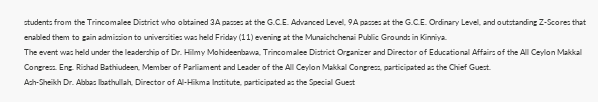students from the Trincomalee District who obtained 3A passes at the G.C.E. Advanced Level, 9A passes at the G.C.E. Ordinary Level, and outstanding Z-Scores that enabled them to gain admission to universities was held Friday (11) evening at the Munaichchenai Public Grounds in Kinniya.
The event was held under the leadership of Dr. Hilmy Mohideenbawa, Trincomalee District Organizer and Director of Educational Affairs of the All Ceylon Makkal Congress. Eng. Rishad Bathiudeen, Member of Parliament and Leader of the All Ceylon Makkal Congress, participated as the Chief Guest.
Ash-Sheikh Dr. Abbas Ibathullah, Director of Al-Hikma Institute, participated as the Special Guest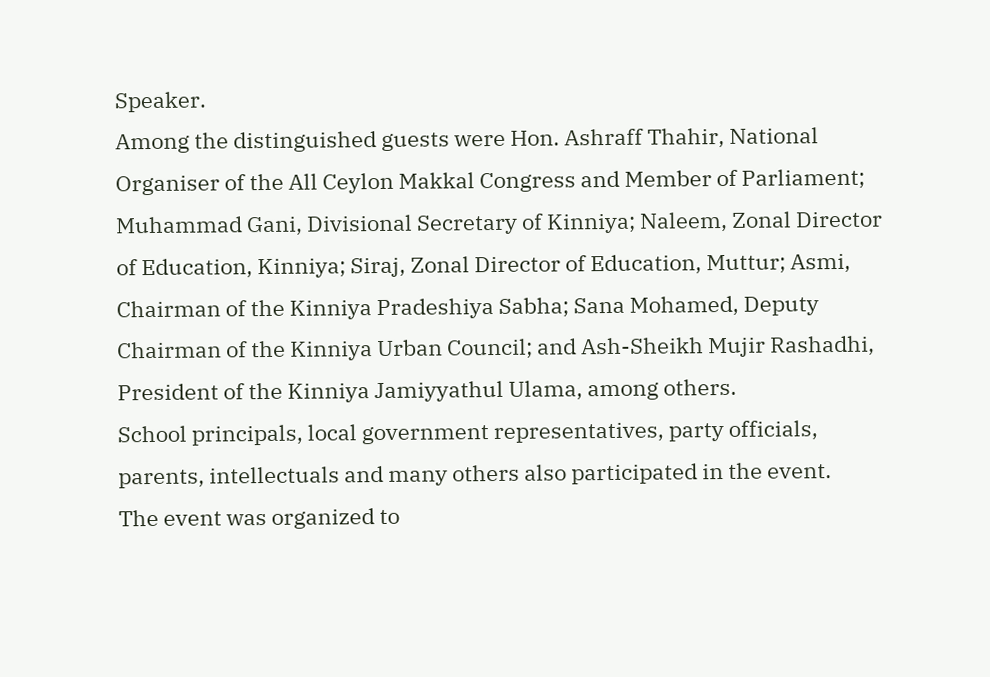Speaker.
Among the distinguished guests were Hon. Ashraff Thahir, National Organiser of the All Ceylon Makkal Congress and Member of Parliament; Muhammad Gani, Divisional Secretary of Kinniya; Naleem, Zonal Director of Education, Kinniya; Siraj, Zonal Director of Education, Muttur; Asmi, Chairman of the Kinniya Pradeshiya Sabha; Sana Mohamed, Deputy Chairman of the Kinniya Urban Council; and Ash-Sheikh Mujir Rashadhi, President of the Kinniya Jamiyyathul Ulama, among others.
School principals, local government representatives, party officials, parents, intellectuals and many others also participated in the event.
The event was organized to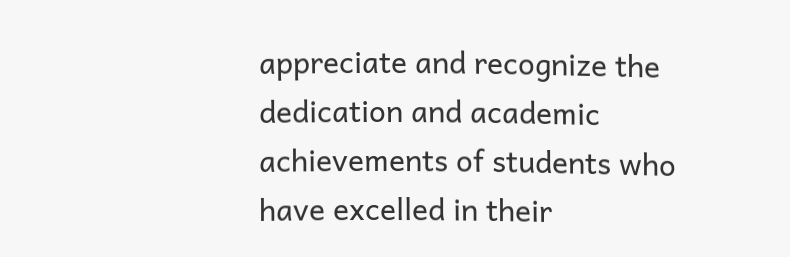appreciate and recognize the dedication and academic achievements of students who have excelled in their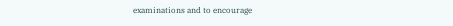examinations and to encourage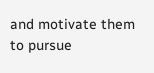and motivate them to pursue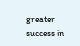greater success in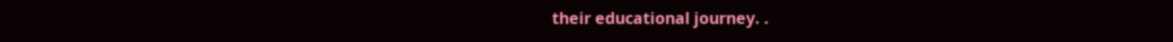their educational journey. .